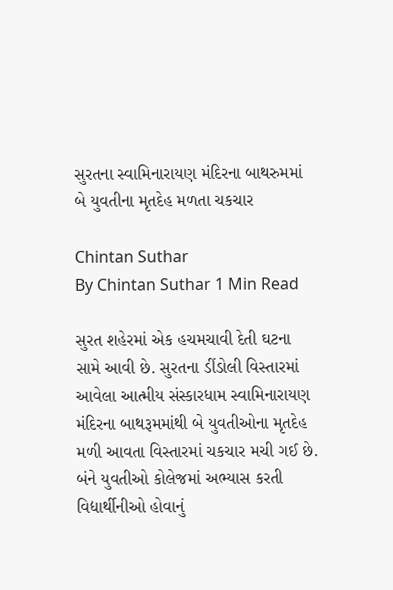સુરતના સ્વામિનારાયણ મંદિરના બાથરુમમાં બે યુવતીના મૃતદેહ મળતા ચકચાર

Chintan Suthar
By Chintan Suthar 1 Min Read

સુરત શહેરમાં એક હચમચાવી દેતી ઘટના સામે આવી છે. સુરતના ડીંડોલી વિસ્તારમાં આવેલા આત્મીય સંસ્કારધામ સ્વામિનારાયણ મંદિરના બાથરૂમમાંથી બે યુવતીઓના મૃતદેહ મળી આવતા વિસ્તારમાં ચકચાર મચી ગઈ છે. બંને યુવતીઓ કોલેજમાં અભ્યાસ કરતી વિદ્યાર્થીનીઓ હોવાનું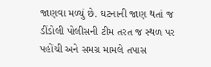જાણવા મળ્યું છે. ઘટનાની જાણ થતાં જ ડીંડોલી પોલીસની ટીમ તરત જ સ્થળ પર પહોંચી અને સમગ્ર મામલે તપાસ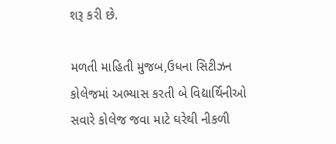શરૂ કરી છે.

મળતી માહિતી મુજબ,ઉધના સિટીઝન કોલેજમાં અભ્યાસ કરતી બે વિદ્યાર્થિનીઓ સવારે કોલેજ જવા માટે ઘરેથી નીકળી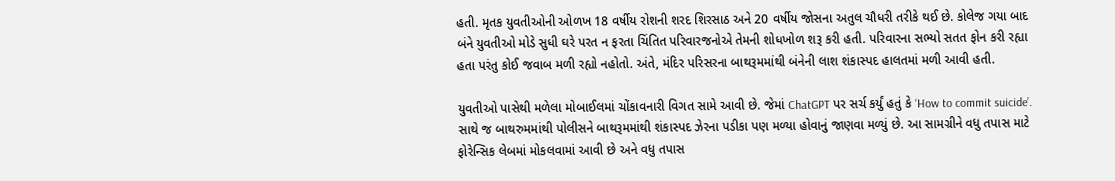હતી. મૃતક યુવતીઓની ઓળખ 18 વર્ષીય રોશની શરદ શિરસાઠ અને 20 વર્ષીય જોસના અતુલ ચૌધરી તરીકે થઈ છે. કોલેજ ગયા બાદ બંને યુવતીઓ મોડે સુધી ઘરે પરત ન ફરતા ચિંતિત પરિવારજનોએ તેમની શોધખોળ શરૂ કરી હતી. પરિવારના સભ્યો સતત ફોન કરી રહ્યા હતા પરંતુ કોઈ જવાબ મળી રહ્યો નહોતો. અંતે, મંદિર પરિસરના બાથરૂમમાંથી બંનેની લાશ શંકાસ્પદ હાલતમાં મળી આવી હતી.

યુવતીઓ પાસેથી મળેલા મોબાઈલમાં ચોંકાવનારી વિગત સામે આવી છે. જેમાં ChatGPT પર સર્ચ કર્યું હતું કે ‘How to commit suicide’. સાથે જ બાથરુમમાંથી પોલીસને બાથરૂમમાંથી શંકાસ્પદ ઝેરના પડીકા પણ મળ્યા હોવાનું જાણવા મળ્યું છે. આ સામગ્રીને વધુ તપાસ માટે ફોરેન્સિક લેબમાં મોકલવામાં આવી છે અને વધુ તપાસ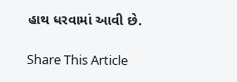હાથ ધરવામાં આવી છે.

Share This Article